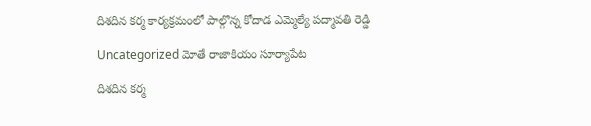దిశదిన కర్మ కార్యక్రమంలో పాల్గొన్న కోదాడ ఎమ్మెల్యే పద్మావతి రెడ్డి

Uncategorized మోతే రాజాకియం సూర్యాపేట

దిశదిన కర్మ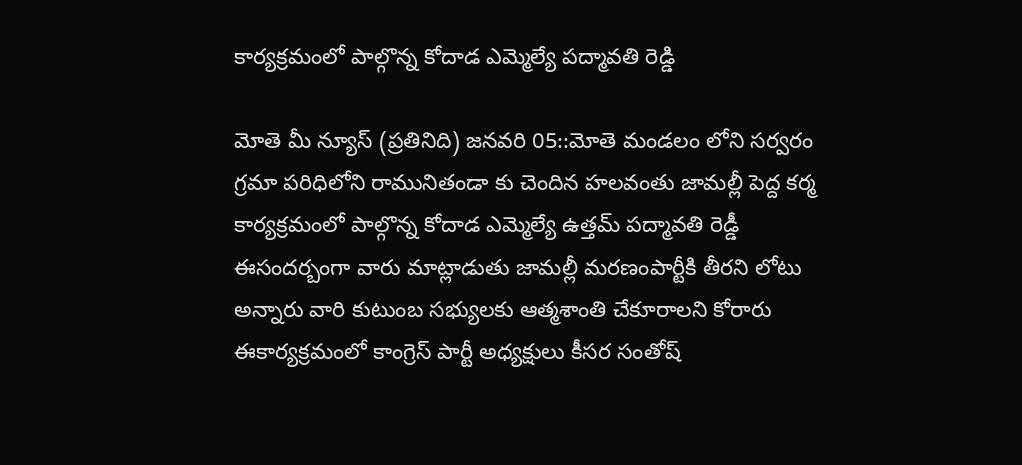కార్యక్రమంలో పాల్గొన్న కోదాడ ఎమ్మెల్యే పద్మావతి రెడ్డి

మోతె మీ న్యూస్ (ప్రతినిది) జనవరి 05::మోతె మండలం లోని సర్వరం గ్రమా పరిధిలోని రామునితండా కు చెందిన హలవంతు జామల్లీ పెద్ద కర్మ కార్యక్రమంలో పాల్గొన్న కోదాడ ఎమ్మెల్యే ఉత్తమ్ పద్మావతి రెడ్డీ ఈసందర్బంగా వారు మాట్లాడుతు జామల్లీ మరణంపార్టీకి తీరని లోటు అన్నారు వారి కుటుంబ సభ్యులకు ఆత్మశాంతి చేకూరాలని కోరారు ఈకార్యక్రమంలో కాంగ్రెస్ పార్టీ అధ్యక్షులు కీసర సంతోష్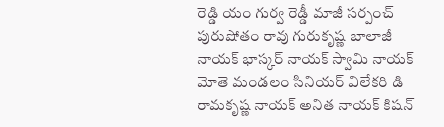రెడ్డి యం గుర్వ రెడ్డీ మాజీ సర్పంచ్ పురుషోతం రావు గురుకృష్ణ బాలాజీ నాయక్ భాస్కర్ నాయక్ స్వామి నాయక్ మోతె మండలం సినియర్ విలేకరి డి రామకృష్ణ నాయక్ అనిత నాయక్ కిషన్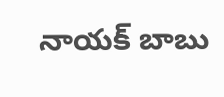నాయక్ బాబు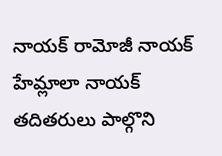నాయక్ రామోజీ నాయక్ హేమ్లాలా నాయక్ తదితరులు పాల్గొని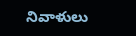నివాళులు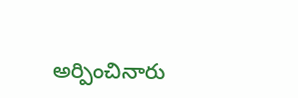అర్పించినారు